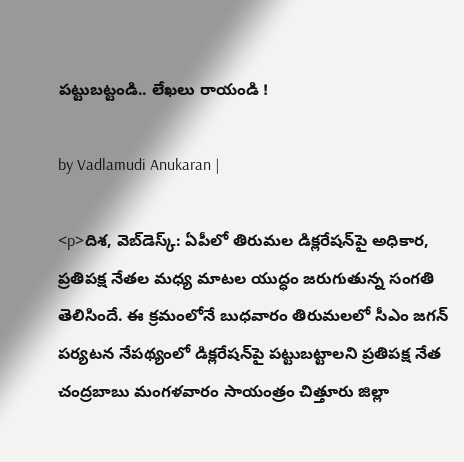పట్టుబట్టండి.. లేఖలు రాయండి !

by Vadlamudi Anukaran |

<p>దిశ, వెబ్‌డెస్క్: ఏపీలో తిరుమల డిక్లరేషన్‌పై అధికార, ప్రతిపక్ష నేతల మధ్య మాటల యుద్ధం జరుగుతున్న సంగతి తెలిసిందే. ఈ క్రమంలోనే బుధవారం తిరుమలలో సీఎం జగన్ పర్యటన నేపథ్యంలో డిక్లరేషన్‌పై పట్టుబట్టాలని ప్రతిపక్ష నేత చంద్రబాబు మంగళవారం సాయంత్రం చిత్తూరు జిల్లా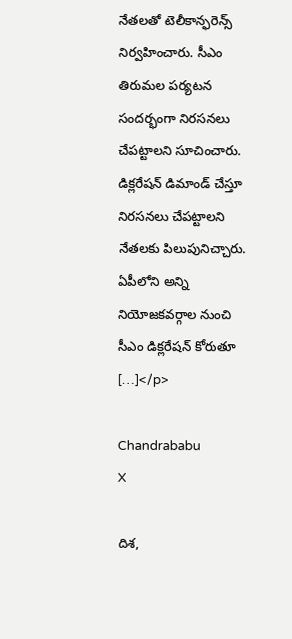నేతలతో టెలీకాన్ఫరెన్స్ నిర్వహించారు. సీఎం తిరుమల పర్యటన సందర్భంగా నిరసనలు చేపట్టాలని సూచించారు. డిక్లరేషన్ డిమాండ్ చేస్తూ నిరసనలు చేపట్టాలని నేతలకు పిలుపునిచ్చారు. ఏపీలోని అన్ని నియోజకవర్గాల నుంచి సీఎం డిక్లరేషన్‌ కోరుతూ […]</p>

Chandrababu
X

దిశ,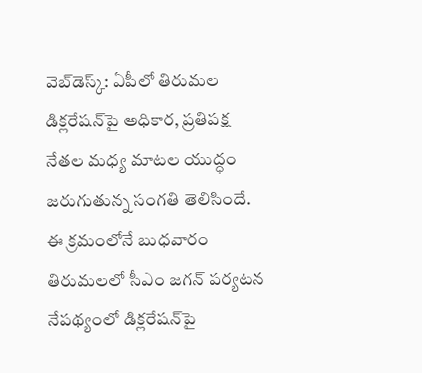వెబ్‌డెస్క్: ఏపీలో తిరుమల డిక్లరేషన్‌పై అధికార, ప్రతిపక్ష నేతల మధ్య మాటల యుద్ధం జరుగుతున్న సంగతి తెలిసిందే. ఈ క్రమంలోనే బుధవారం తిరుమలలో సీఎం జగన్ పర్యటన నేపథ్యంలో డిక్లరేషన్‌పై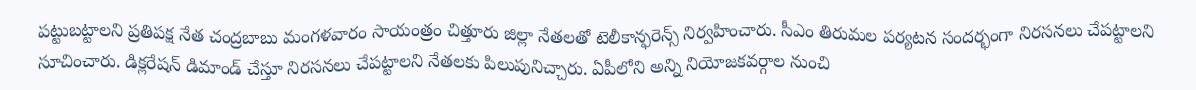పట్టుబట్టాలని ప్రతిపక్ష నేత చంద్రబాబు మంగళవారం సాయంత్రం చిత్తూరు జిల్లా నేతలతో టెలీకాన్ఫరెన్స్ నిర్వహించారు. సీఎం తిరుమల పర్యటన సందర్భంగా నిరసనలు చేపట్టాలని సూచించారు. డిక్లరేషన్ డిమాండ్ చేస్తూ నిరసనలు చేపట్టాలని నేతలకు పిలుపునిచ్చారు. ఏపీలోని అన్ని నియోజకవర్గాల నుంచి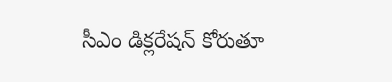సీఎం డిక్లరేషన్‌ కోరుతూ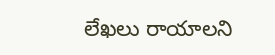లేఖలు రాయాలని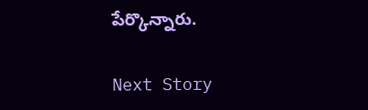పేర్కొన్నారు.

Next Story